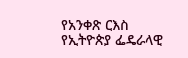የአንቀጽ ርእስ
የኢትዮጵያ ፌዴራላዊ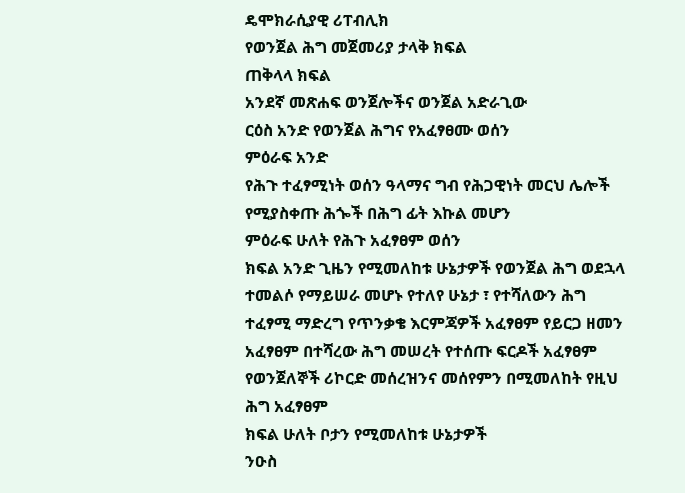ዴሞክራሲያዊ ሪፐብሊክ
የወንጀል ሕግ መጀመሪያ ታላቅ ክፍል
ጠቅላላ ክፍል
አንደኛ መጽሐፍ ወንጀሎችና ወንጀል አድራጊው
ርዕስ አንድ የወንጀል ሕግና የአፈፃፀሙ ወሰን
ምዕራፍ አንድ
የሕጉ ተፈፃሚነት ወሰን ዓላማና ግብ የሕጋዊነት መርህ ሌሎች የሚያስቀጡ ሕጐች በሕግ ፊት እኩል መሆን
ምዕራፍ ሁለት የሕጉ አፈፃፀም ወሰን
ክፍል አንድ ጊዜን የሚመለከቱ ሁኔታዎች የወንጀል ሕግ ወደኋላ ተመልሶ የማይሠራ መሆኑ የተለየ ሁኔታ ፣ የተሻለውን ሕግ ተፈፃሚ ማድረግ የጥንቃቄ እርምጃዎች አፈፃፀም የይርጋ ዘመን አፈፃፀም በተሻረው ሕግ መሠረት የተሰጡ ፍርዶች አፈፃፀም የወንጀለኞች ሪኮርድ መሰረዝንና መሰየምን በሚመለከት የዚህ ሕግ አፈፃፀም
ክፍል ሁለት ቦታን የሚመለከቱ ሁኔታዎች
ንዑስ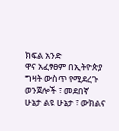ክፍል አንድ
ዋና አፈፃፀም በኢትዮጵያ ግዛት ውስጥ የሚደረጉ ወንጀሎች ፣ መደበኛ ሁኔታ ልዩ ሁኔታ ፣ ውክልና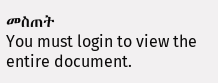መስጠት
You must login to view the entire document.